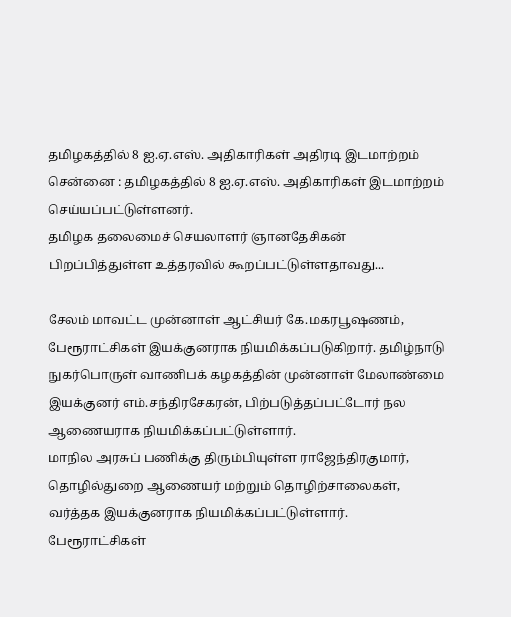தமிழகத்தில் 8 ஐ.ஏ.எஸ். அதிகாரிகள் அதிரடி இடமாற்றம்
சென்னை : தமிழகத்தில் 8 ஐ.ஏ.எஸ். அதிகாரிகள் இடமாற்றம் செய்யப்பட்டுள்ளனர்.
தமிழக தலைமைச் செயலாளர் ஞானதேசிகன் பிறப்பித்துள்ள உத்தரவில் கூறப்பட்டுள்ளதாவது...

சேலம் மாவட்ட முன்னாள் ஆட்சியர் கே.மகரபூஷணம், பேரூராட்சிகள் இயக்குனராக நியமிக்கப்படுகிறார். தமிழ்நாடு நுகர்பொருள் வாணிபக் கழகத்தின் முன்னாள் மேலாண்மை இயக்குனர் எம்.சந்திரசேகரன், பிற்படுத்தப்பட்டோர் நல ஆணையராக நியமிக்கப்பட்டுள்ளார்.
மாநில அரசுப் பணிக்கு திரும்பியுள்ள ராஜேந்திரகுமார், தொழில்துறை ஆணையர் மற்றும் தொழிற்சாலைகள், வர்த்தக இயக்குனராக நியமிக்கப்பட்டுள்ளார்.
பேரூராட்சிகள்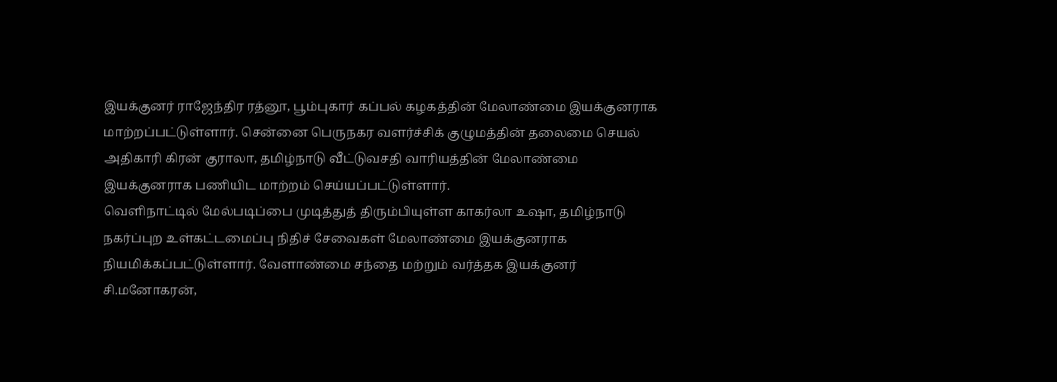இயக்குனர் ராஜேந்திர ரத்னூ, பூம்புகார் கப்பல் கழகத்தின் மேலாண்மை இயக்குனராக மாற்றப்பட்டுள்ளார். சென்னை பெருநகர வளர்ச்சிக் குழுமத்தின் தலைமை செயல் அதிகாரி கிரன் குராலா, தமிழ்நாடு வீட்டுவசதி வாரியத்தின் மேலாண்மை இயக்குனராக பணியிட மாற்றம் செய்யப்பட்டுள்ளார்.
வெளிநாட்டில் மேல்படிப்பை முடித்துத் திரும்பியுள்ள காகர்லா உஷா, தமிழ்நாடு நகர்ப்புற உள்கட்டமைப்பு நிதிச் சேவைகள் மேலாண்மை இயக்குனராக நியமிக்கப்பட்டுள்ளார். வேளாண்மை சந்தை மற்றும் வர்த்தக இயக்குனர் சி.மனோகரன்,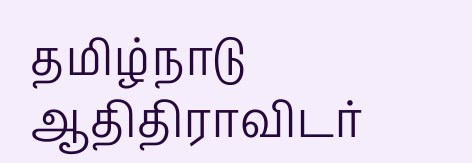தமிழ்நாடு ஆதிதிராவிடர்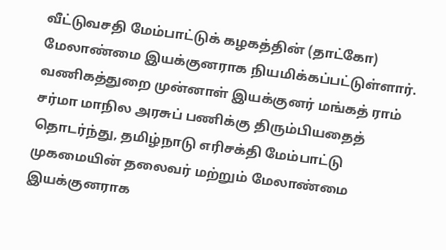வீட்டுவசதி மேம்பாட்டுக் கழகத்தின் (தாட்கோ) மேலாண்மை இயக்குனராக நியமிக்கப்பட்டுள்ளார்.
வணிகத்துறை முன்னாள் இயக்குனர் மங்கத் ராம் சர்மா மாநில அரசுப் பணிக்கு திரும்பியதைத் தொடர்ந்து, தமிழ்நாடு எரிசக்தி மேம்பாட்டு முகமையின் தலைவர் மற்றும் மேலாண்மை இயக்குனராக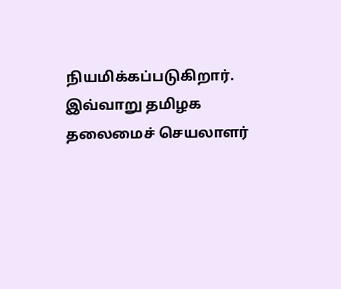நியமிக்கப்படுகிறார்.
இவ்வாறு தமிழக தலைமைச் செயலாளர்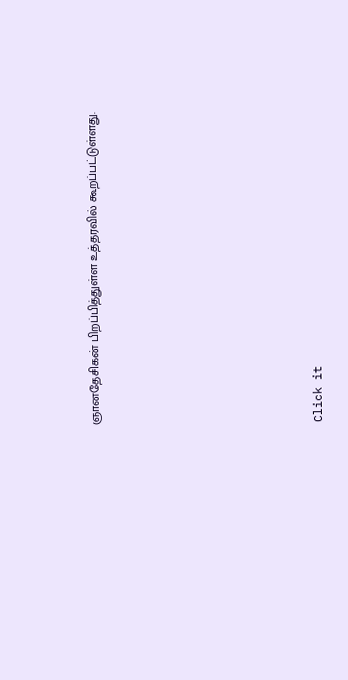ஞானதேசிகன் பிறப்பித்துள்ள உத்தரவில் கூறப்பட்டுள்ளது.












Click it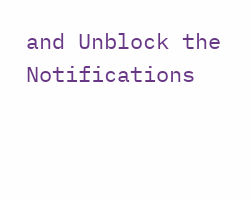and Unblock the Notifications